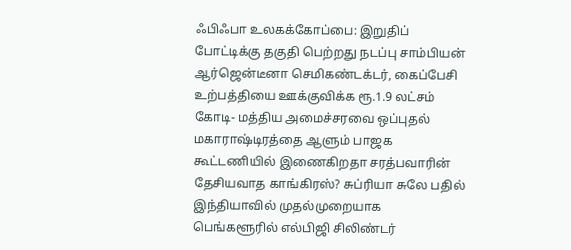ஃபிஃபா உலகக்கோப்பை: இறுதிப் போட்டிக்கு தகுதி பெற்றது நடப்பு சாம்பியன் ஆர்ஜென்டீனா செமிகண்டக்டர், கைப்பேசி உற்பத்தியை ஊக்குவிக்க ரூ.1.9 லட்சம் கோடி- மத்திய அமைச்சரவை ஒப்புதல் மகாராஷ்டிரத்தை ஆளும் பாஜக கூட்டணியில் இணைகிறதா சரத்பவாரின் தேசியவாத காங்கிரஸ்? சுப்ரியா சுலே பதில் இந்தியாவில் முதல்முறையாக பெங்களூரில் எல்பிஜி சிலிண்டர்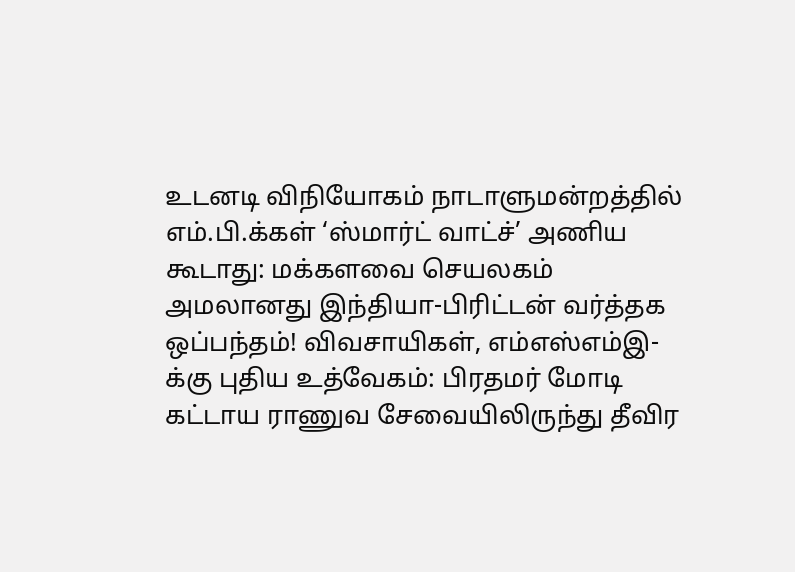உடனடி விநியோகம் நாடாளுமன்றத்தில் எம்.பி.க்கள் ‘ஸ்மார்ட் வாட்ச்’ அணிய கூடாது: மக்களவை செயலகம் அமலானது இந்தியா-பிரிட்டன் வர்த்தக ஒப்பந்தம்! விவசாயிகள், எம்எஸ்எம்இ-க்கு புதிய உத்வேகம்: பிரதமர் மோடி கட்டாய ராணுவ சேவையிலிருந்து தீவிர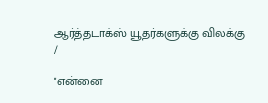ஆர்த்தடாக்ஸ் யூதர்களுக்கு விலக்கு
/

''என்னை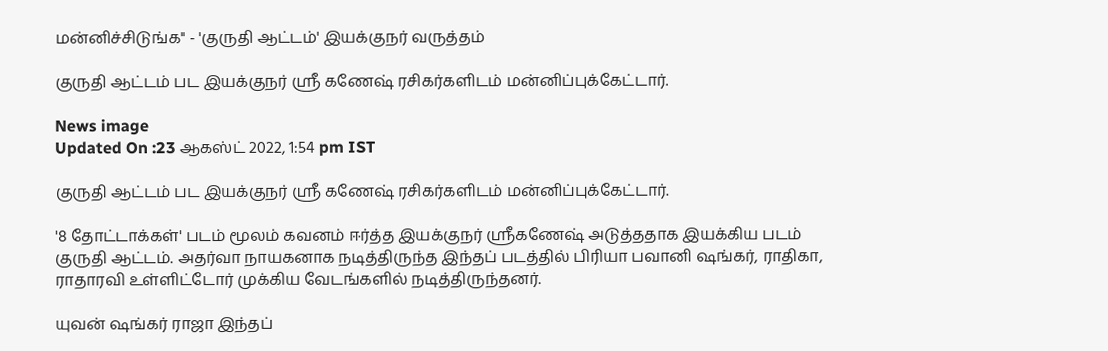மன்னிச்சிடுங்க'' - 'குருதி ஆட்டம்' இயக்குநர் வருத்தம்

குருதி ஆட்டம் பட இயக்குநர் ஸ்ரீ கணேஷ் ரசிகர்களிடம் மன்னிப்புக்கேட்டார்.

News image
Updated On :23 ஆகஸ்ட் 2022, 1:54 pm IST

குருதி ஆட்டம் பட இயக்குநர் ஸ்ரீ கணேஷ் ரசிகர்களிடம் மன்னிப்புக்கேட்டார்.

'8 தோட்டாக்கள்' படம் மூலம் கவனம் ஈர்த்த இயக்குநர் ஸ்ரீகணேஷ் அடுத்ததாக இயக்கிய படம் குருதி ஆட்டம். அதர்வா நாயகனாக நடித்திருந்த இந்தப் படத்தில் பிரியா பவானி ஷங்கர், ராதிகா, ராதாரவி உள்ளிட்டோர் முக்கிய வேடங்களில் நடித்திருந்தனர்.

யுவன் ஷங்கர் ராஜா இந்தப்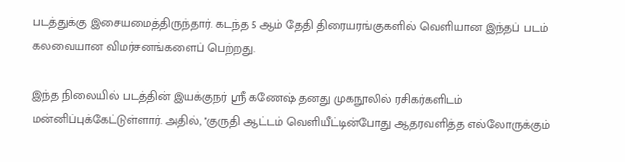படத்துக்கு இசையமைத்திருந்தார். கடந்த 5 ஆம் தேதி திரையரங்குகளில் வெளியான இந்தப் படம் கலவையான விமர்சனங்களைப் பெற்றது.

இந்த நிலையில் படத்தின் இயக்குநர் ஸ்ரீ கணேஷ் தனது முகநூலில் ரசிகர்களிடம் மன்னிப்புக்கேட்டுள்ளார். அதில், ''குருதி ஆட்டம் வெளியீட்டின்போது ஆதரவளித்த எல்லோருக்கும்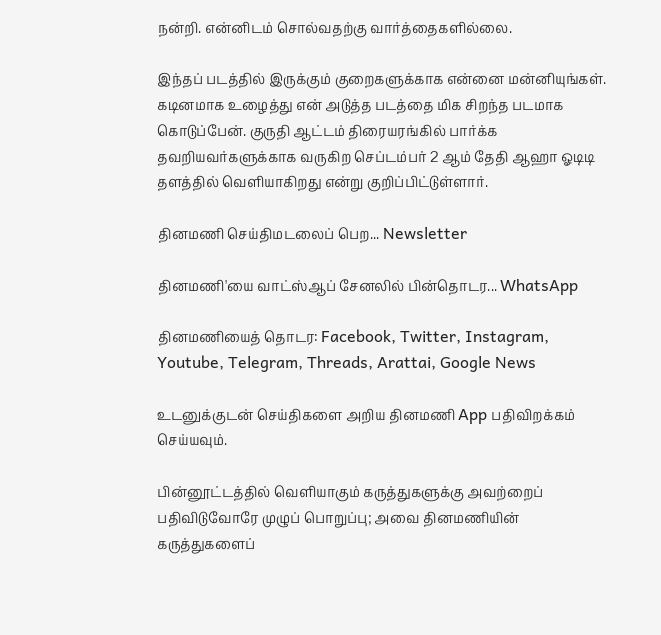நன்றி. என்னிடம் சொல்வதற்கு வார்த்தைகளில்லை.

இந்தப் படத்தில் இருக்கும் குறைகளுக்காக என்னை மன்னியுங்கள். கடினமாக உழைத்து என் அடுத்த படத்தை மிக சிறந்த படமாக கொடுப்பேன். குருதி ஆட்டம் திரையரங்கில் பார்க்க தவறியவர்களுக்காக வருகிற செப்டம்பர் 2 ஆம் தேதி ஆஹா ஓடிடி தளத்தில் வெளியாகிறது என்று குறிப்பிட்டுள்ளார்.

தினமணி செய்திமடலைப் பெற... Newsletter

தினமணி'யை வாட்ஸ்ஆப் சேனலில் பின்தொடர... WhatsApp

தினமணியைத் தொடர: Facebook, Twitter, Instagram, Youtube, Telegram, Threads, Arattai, Google News

உடனுக்குடன் செய்திகளை அறிய தினமணி App பதிவிறக்கம் செய்யவும்.

பின்னூட்டத்தில் வெளியாகும் கருத்துகளுக்கு அவற்றைப் பதிவிடுவோரே முழுப் பொறுப்பு; அவை தினமணியின் கருத்துகளைப்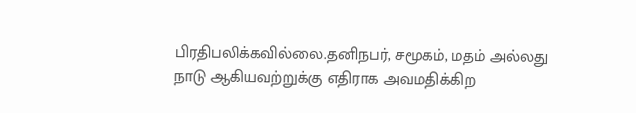பிரதிபலிக்கவில்லை.தனிநபர், சமூகம், மதம் அல்லது நாடு ஆகியவற்றுக்கு எதிராக அவமதிக்கிற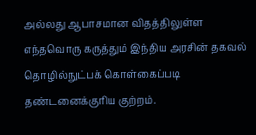அல்லது ஆபாசமான விதத்திலுள்ள எந்தவொரு கருத்தும் இந்திய அரசின் தகவல் தொழில்நுட்பக் கொள்கைப்படி தண்டனைக்குரிய குற்றம்.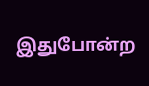இதுபோன்ற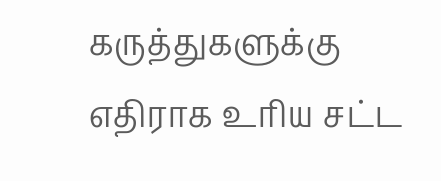கருத்துகளுக்கு எதிராக உரிய சட்ட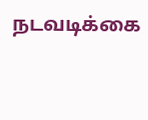நடவடிக்கை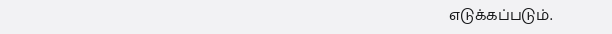எடுக்கப்படும்.